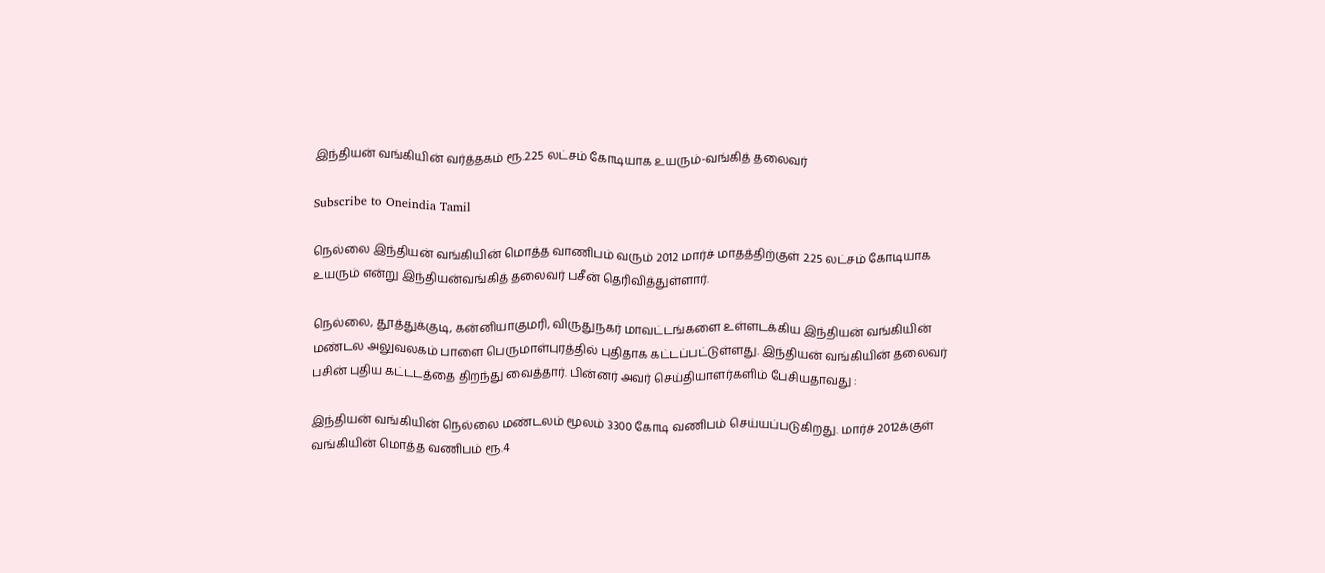இந்தியன் வங்கியின் வர்த்தகம் ரூ.2.25 லட்சம் கோடியாக உயரும்-வங்கித் தலைவர்

Subscribe to Oneindia Tamil

நெல்லை இந்தியன் வங்கியின் மொத்த வாணிபம் வரும் 2012 மார்ச் மாதத்திற்குள் 2.25 லட்சம் கோடியாக உயரும் என்று இந்தியன்வங்கித் தலைவர் பசீன் தெரிவித்துள்ளார்.

நெல்லை, தூத்துக்குடி, கன்னியாகுமரி, விருதுநகர் மாவட்டங்களை உள்ளடக்கிய இந்தியன் வங்கியின் மண்டல அலுவலகம் பாளை பெருமாள்புரத்தில் புதிதாக கட்டப்பட்டுள்ளது. இந்தியன் வங்கியின் தலைவர் பசின் புதிய கட்டடத்தை திறந்து வைத்தார். பின்னர் அவர் செய்தியாளர்களிம் பேசியதாவது :

இந்தியன் வங்கியின் நெல்லை மண்டலம் மூலம் 3300 கோடி வணிபம் செய்யப்படுகிறது. மார்ச் 2012க்குள் வங்கியின் மொத்த வணிபம் ரூ.4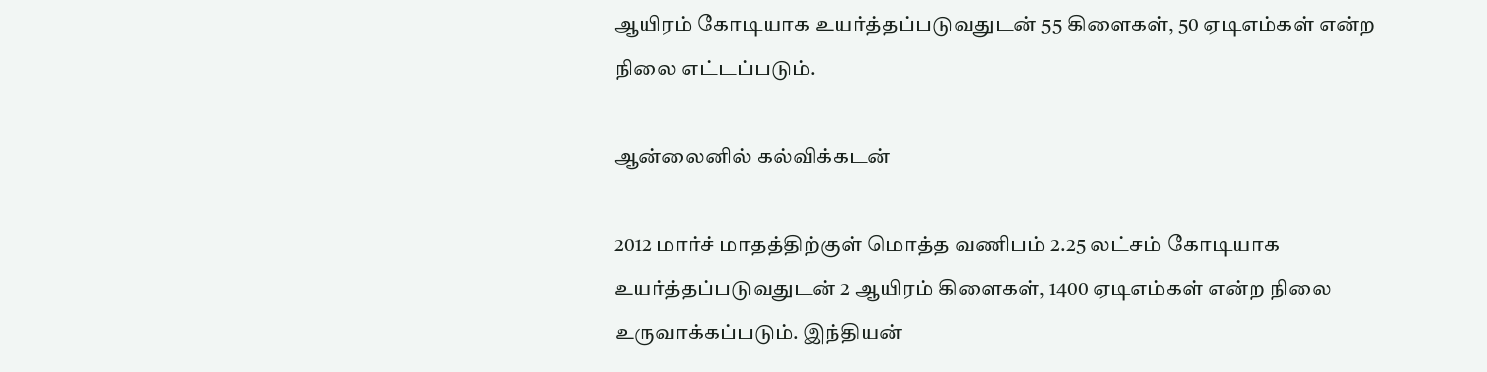ஆயிரம் கோடியாக உயர்த்தப்படுவதுடன் 55 கிளைகள், 50 ஏடிஎம்கள் என்ற நிலை எட்டப்படும்.

ஆன்லைனில் கல்விக்கடன்

2012 மார்ச் மாதத்திற்குள் மொத்த வணிபம் 2.25 லட்சம் கோடியாக உயர்த்தப்படுவதுடன் 2 ஆயிரம் கிளைகள், 1400 ஏடிஎம்கள் என்ற நிலை உருவாக்கப்படும். இந்தியன்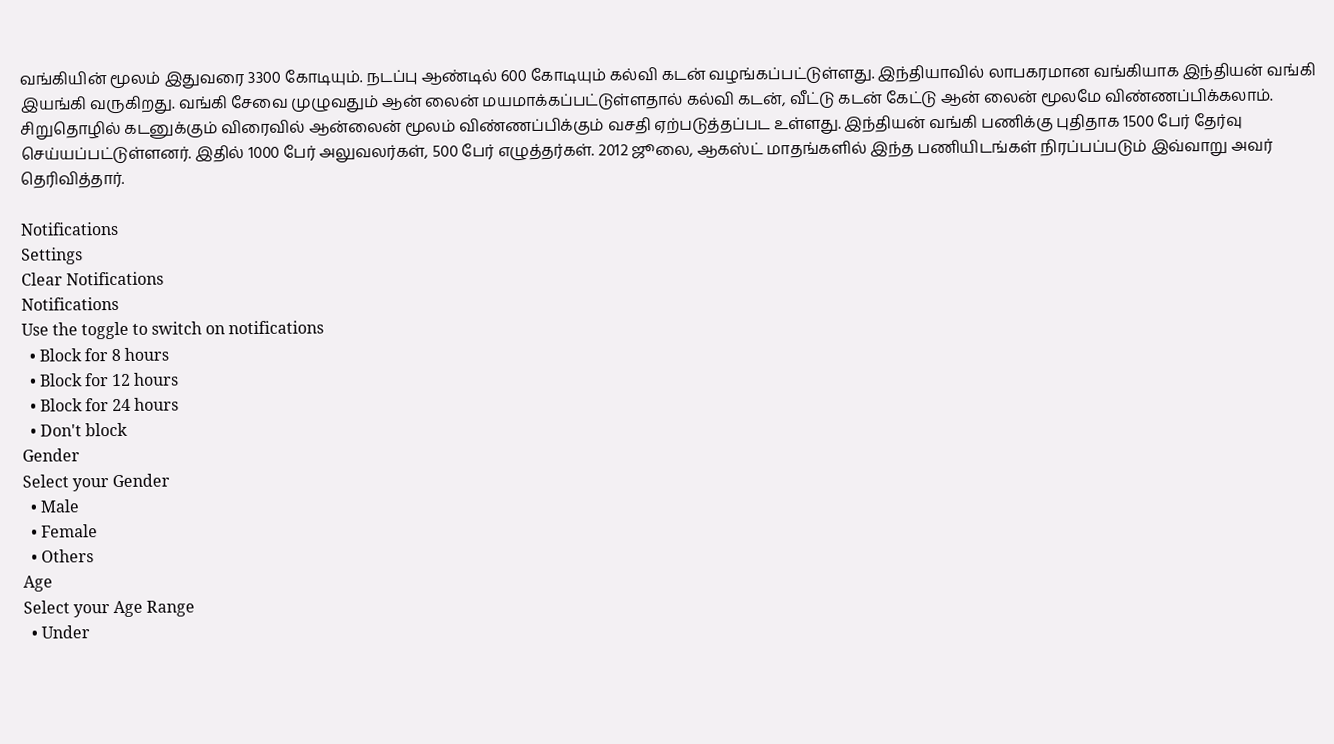வங்கியின் மூலம் இதுவரை 3300 கோடியும். நடப்பு ஆண்டில் 600 கோடியும் கல்வி கடன் வழங்கப்பட்டுள்ளது. இந்தியாவில் லாபகரமான வங்கியாக இந்தியன் வங்கி இயங்கி வருகிறது. வங்கி சேவை முழுவதும் ஆன் லைன் மயமாக்கப்பட்டுள்ளதால் கல்வி கடன், வீட்டு கடன் கேட்டு ஆன் லைன் மூலமே விண்ணப்பிக்கலாம். சிறுதொழில் கடனுக்கும் விரைவில் ஆன்லைன் மூலம் விண்ணப்பிக்கும் வசதி ஏற்படுத்தப்பட உள்ளது. இந்தியன் வங்கி பணிக்கு புதிதாக 1500 பேர் தேர்வு செய்யப்பட்டுள்ளனர். இதில் 1000 பேர் அலுவலர்கள், 500 பேர் எழுத்தர்கள். 2012 ஜூலை, ஆகஸ்ட் மாதங்களில் இந்த பணியிடங்கள் நிரப்பப்படும் இவ்வாறு அவர் தெரிவித்தார்.

Notifications
Settings
Clear Notifications
Notifications
Use the toggle to switch on notifications
  • Block for 8 hours
  • Block for 12 hours
  • Block for 24 hours
  • Don't block
Gender
Select your Gender
  • Male
  • Female
  • Others
Age
Select your Age Range
  • Under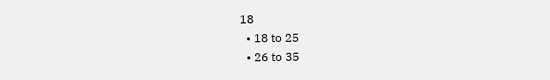18
  • 18 to 25
  • 26 to 35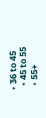• 36 to 45
  • 45 to 55
  • 55+